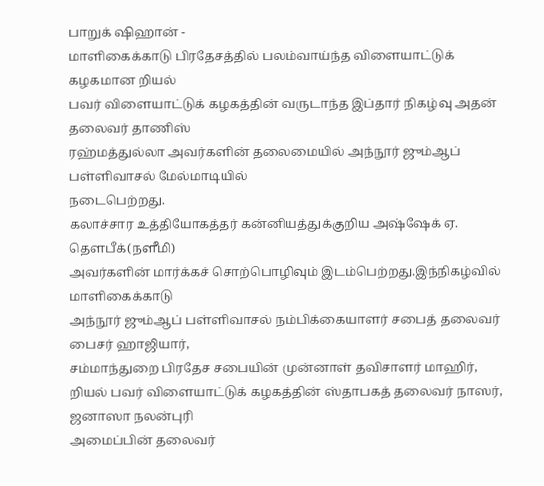பாறுக் ஷிஹான் -
மாளிகைக்காடு பிரதேசத்தில் பலம்வாய்ந்த விளையாட்டுக் கழகமான றியல்
பவர் விளையாட்டுக் கழகத்தின் வருடாந்த இப்தார் நிகழ்வு அதன் தலைவர் தாணிஸ்
ரஹ்மத்துல்லா அவர்களின் தலைமையில் அந்நூர் ஜும்ஆப் பள்ளிவாசல் மேல்மாடியில்
நடைபெற்றது.
கலாச்சார உத்தியோகத்தர் கன்னியத்துக்குறிய அஷ்ஷேக் ஏ. தெளபீக்(நளீமி)
அவர்களின் மார்க்கச் சொற்பொழிவும் இடம்பெற்றது.இந்நிகழ்வில் மாளிகைக்காடு
அந்நூர் ஜும்ஆப் பள்ளிவாசல் நம்பிக்கையாளர் சபைத் தலைவர் பைசர் ஹாஜியார்,
சம்மாந்துறை பிரதேச சபையின் முன்னாள் தவிசாளர் மாஹிர்,
றியல் பவர் விளையாட்டுக் கழகத்தின் ஸ்தாபகத் தலைவர் நாஸர், ஜனாஸா நலன்புரி
அமைப்பின் தலைவர்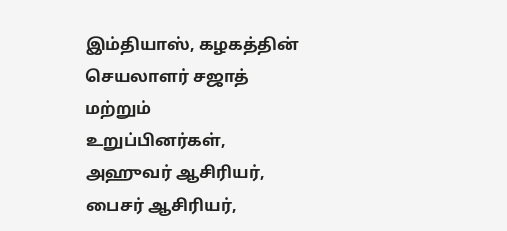இம்தியாஸ், கழகத்தின் செயலாளர் சஜாத் மற்றும்
உறுப்பினர்கள், அஹுவர் ஆசிரியர், பைசர் ஆசிரியர்,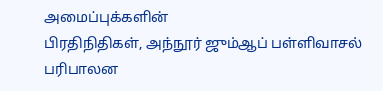அமைப்புக்களின்
பிரதிநிதிகள், அந்நூர் ஜும்ஆப் பள்ளிவாசல் பரிபாலன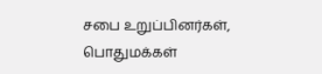சபை உறுப்பினர்கள்,
பொதுமக்கள்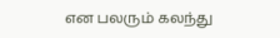என பலரும் கலந்து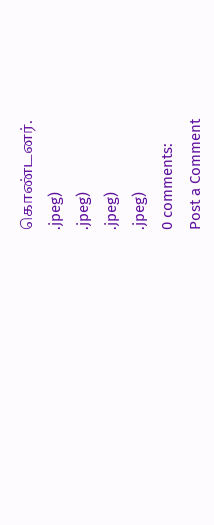கொண்டனர்.
.jpeg)
.jpeg)
.jpeg)
.jpeg)
0 comments:
Post a Comment